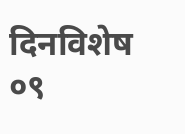दिनविशेष ०९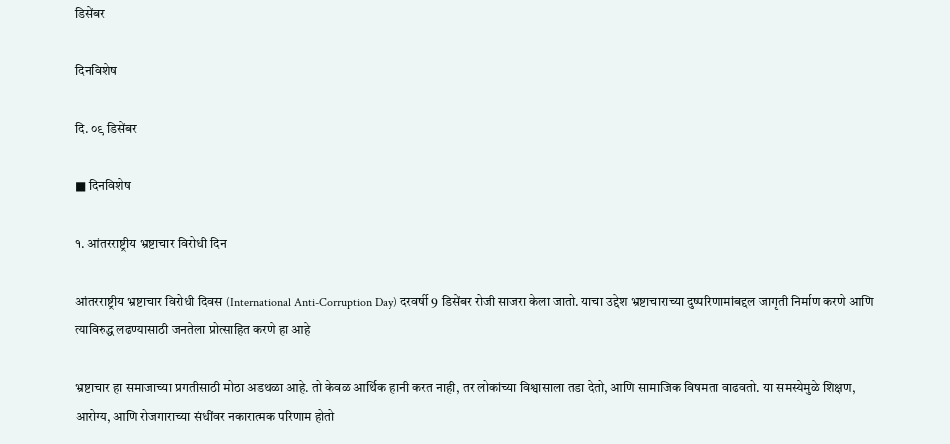डिसेंबर

दिनविशेष

दि. ०९ डिसेंबर

■ दिनविशेष

१. आंतरराष्ट्रीय भ्रष्टाचार विरोधी दिन

आंतरराष्ट्रीय भ्रष्टाचार विरोधी दिवस (International Anti-Corruption Day) दरवर्षी 9 डिसेंबर रोजी साजरा केला जातो. याचा उद्देश भ्रष्टाचाराच्या दुष्परिणामांबद्दल जागृती निर्माण करणे आणि त्याविरुद्ध लढण्यासाठी जनतेला प्रोत्साहित करणे हा आहे

भ्रष्टाचार हा समाजाच्या प्रगतीसाठी मोठा अडथळा आहे. तो केवळ आर्थिक हानी करत नाही, तर लोकांच्या विश्वासाला तडा देतो, आणि सामाजिक विषमता वाढवतो. या समस्येमुळे शिक्षण, आरोग्य, आणि रोजगाराच्या संधींवर नकारात्मक परिणाम होतो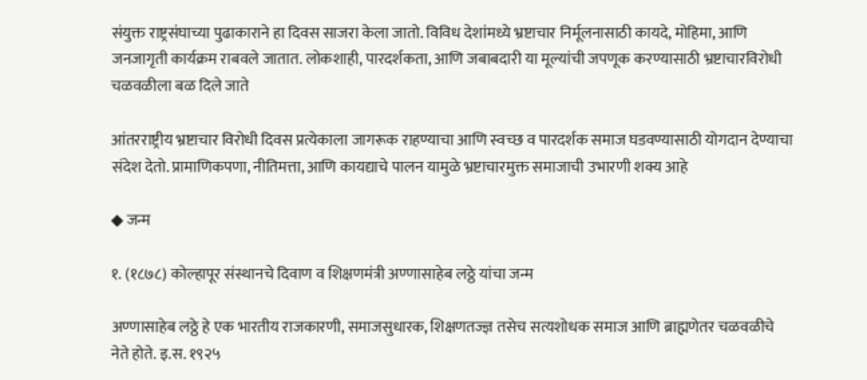संयुक्त राष्ट्रसंघाच्या पुढाकाराने हा दिवस साजरा केला जातो. विविध देशांमध्ये भ्रष्टाचार निर्मूलनासाठी कायदे, मोहिमा, आणि जनजागृती कार्यक्रम राबवले जातात. लोकशाही, पारदर्शकता, आणि जबाबदारी या मूल्यांची जपणूक करण्यासाठी भ्रष्टाचारविरोधी चळवळीला बळ दिले जाते

आंतरराष्ट्रीय भ्रष्टाचार विरोधी दिवस प्रत्येकाला जागरूक राहण्याचा आणि स्वच्छ व पारदर्शक समाज घडवण्यासाठी योगदान देण्याचा संदेश देतो. प्रामाणिकपणा, नीतिमत्ता, आणि कायद्याचे पालन यामुळे भ्रष्टाचारमुक्त समाजाची उभारणी शक्य आहे

◆ जन्म

१. (१८७८) कोल्हापूर संस्थानचे दिवाण व शिक्षणमंत्री अण्णासाहेब लठ्ठे यांचा जन्म

अण्णासाहेब लठ्ठे हे एक भारतीय राजकारणी, समाजसुधारक, शिक्षणतज्ज्ञ तसेच सत्यशोधक समाज आणि ब्राह्मणेतर चळवळीचे नेते होते. इ.स. १९२५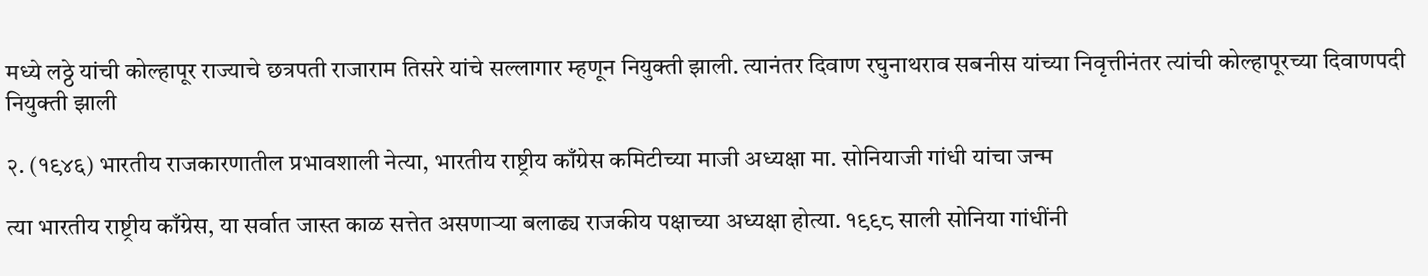मध्ये लठ्ठे यांची कोल्हापूर राज्याचे छत्रपती राजाराम तिसरे यांचे सल्लागार म्हणून नियुक्ती झाली. त्यानंतर दिवाण रघुनाथराव सबनीस यांच्या निवृत्तीनंतर त्यांची कोल्हापूरच्या दिवाणपदी नियुक्ती झाली

२. (१९४६) भारतीय राजकारणातील प्रभावशाली नेत्या, भारतीय राष्ट्रीय काँग्रेस कमिटीच्या माजी अध्यक्षा मा. सोनियाजी गांधी यांचा जन्म

त्या भारतीय राष्ट्रीय काँग्रेस, या सर्वात जास्त काळ सत्तेत असणाऱ्या बलाढ्य राजकीय पक्षाच्या अध्यक्षा होत्या. १९९८ साली सोनिया गांधींनी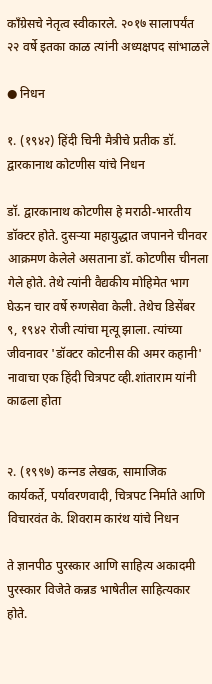काँग्रेसचे नेतृत्व स्वीकारले. २०१७ सालापर्यंत २२ वर्षे इतका काळ त्यांनी अध्यक्षपद सांभाळले

● निधन

१. (१९४२) हिंदी चिनी मैत्रीचे प्रतीक डॉ. द्वारकानाथ कोटणीस यांचे निधन

डॉ. द्वारकानाथ कोटणीस हे मराठी-भारतीय डॉक्टर होते. दुसऱ्या महायुद्धात जपानने चीनवर आक्रमण केलेले असताना डॉ. कोटणीस चीनला गेले होते. तेथे त्यांनी वैद्यकीय मोहिमेत भाग घेऊन चार वर्षे रुग्णसेवा केली. तेथेच डिसेंबर ९, १९४२ रोजी त्यांचा मृत्यू झाला. त्यांच्या जीवनावर 'डॉक्टर कोटनीस की अमर कहानी' नावाचा एक हिंदी चित्रपट व्ही.शांताराम यांनी काढला होता


२. (१९९७) कन्‍नड लेखक, सामाजिक कार्यकर्ते, पर्यावरणवादी, चित्रपट निर्माते आणि विचारवंत के. शिवराम कारंथ यांचे निधन

ते ज्ञानपीठ पुरस्कार आणि साहित्य अकादमी पुरस्कार विजेते कन्नड भाषेतील साहित्यकार होते.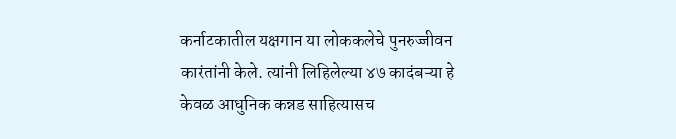कर्नाटकातील यक्षगान या लोककलेचे पुनरुज्जीवन कारंतांनी केले. त्यांनी लिहिलेल्या ४७ कादंबऱ्या हे केवळ आधुनिक कन्नड साहित्यासच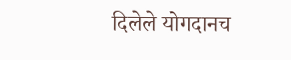दिलेले योगदानच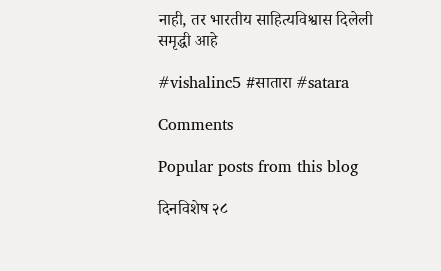नाही, तर भारतीय साहित्यविश्वास दिलेली समृद्धी आहे

#vishalinc5 #सातारा #satara

Comments

Popular posts from this blog

दिनविशेष २८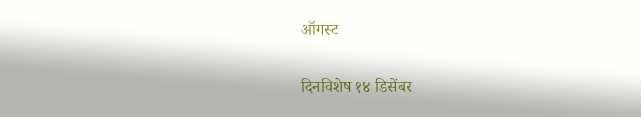ऑगस्ट

दिनविशेष १४ डिसेंबर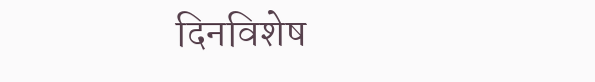दिनविशेष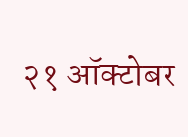२१ ऑक्टोबर